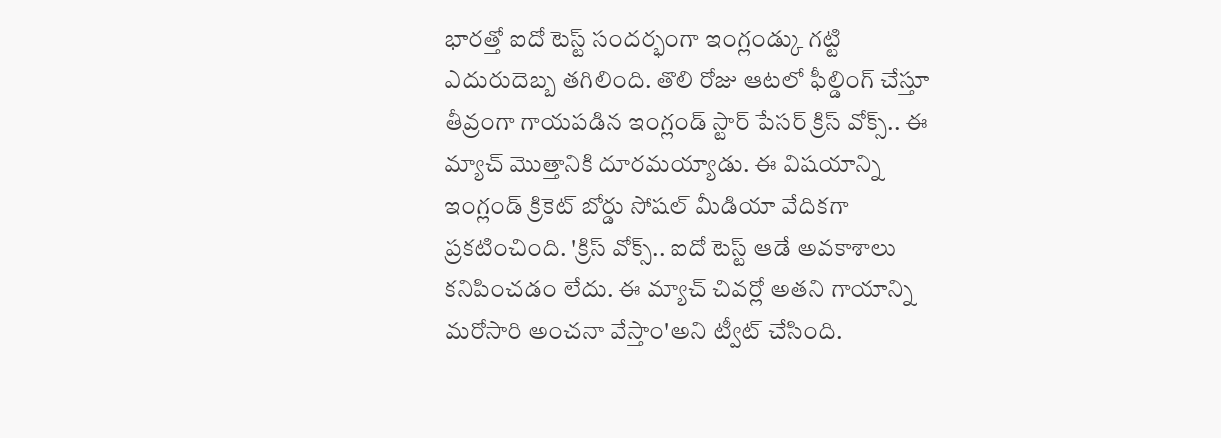భారత్తో ఐదో టెస్ట్ సందర్భంగా ఇంగ్లండ్కు గట్టి ఎదురుదెబ్బ తగిలింది. తొలి రోజు ఆటలో ఫీల్డింగ్ చేస్తూ తీవ్రంగా గాయపడిన ఇంగ్లండ్ స్టార్ పేసర్ క్రిస్ వోక్స్.. ఈ మ్యాచ్ మొత్తానికి దూరమయ్యాడు. ఈ విషయాన్ని ఇంగ్లండ్ క్రికెట్ బోర్డు సోషల్ మీడియా వేదికగా ప్రకటించింది. 'క్రిస్ వోక్స్.. ఐదో టెస్ట్ ఆడే అవకాశాలు కనిపించడం లేదు. ఈ మ్యాచ్ చివర్లో అతని గాయాన్ని మరోసారి అంచనా వేస్తాం'అని ట్వీట్ చేసింది.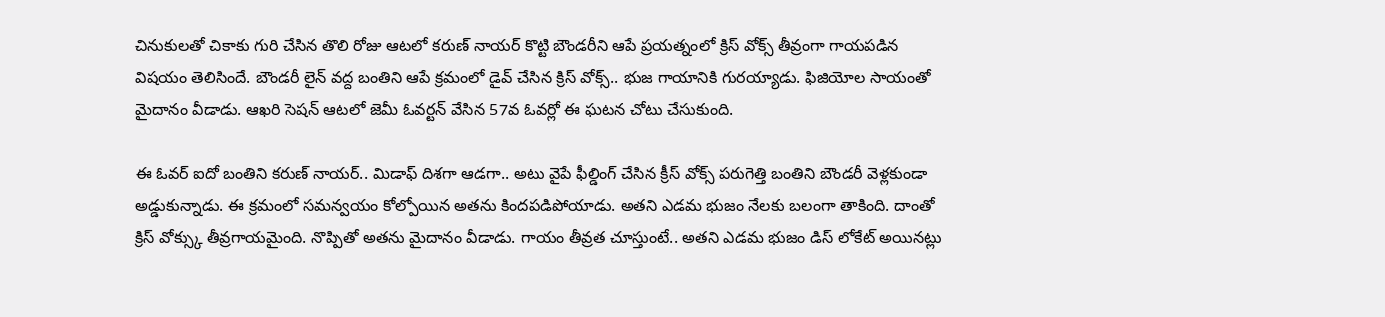చినుకులతో చికాకు గురి చేసిన తొలి రోజు ఆటలో కరుణ్ నాయర్ కొట్టి బౌండరీని ఆపే ప్రయత్నంలో క్రిస్ వోక్స్ తీవ్రంగా గాయపడిన విషయం తెలిసిందే. బౌండరీ లైన్ వద్ద బంతిని ఆపే క్రమంలో డైవ్ చేసిన క్రిస్ వోక్స్.. భుజ గాయానికి గురయ్యాడు. ఫిజియోల సాయంతో మైదానం వీడాడు. ఆఖరి సెషన్ ఆటలో జెమీ ఓవర్టన్ వేసిన 57వ ఓవర్లో ఈ ఘటన చోటు చేసుకుంది.

ఈ ఓవర్ ఐదో బంతిని కరుణ్ నాయర్.. మిడాఫ్ దిశగా ఆడగా.. అటు వైపే ఫీల్డింగ్ చేసిన క్రీస్ వోక్స్ పరుగెత్తి బంతిని బౌండరీ వెళ్లకుండా అడ్డుకున్నాడు. ఈ క్రమంలో సమన్వయం కోల్పోయిన అతను కిందపడిపోయాడు. అతని ఎడమ భుజం నేలకు బలంగా తాకింది. దాంతో క్రిస్ వోక్స్కు తీవ్రగాయమైంది. నొప్పితో అతను మైదానం వీడాడు. గాయం తీవ్రత చూస్తుంటే.. అతని ఎడమ భుజం డిస్ లోకేట్ అయినట్లు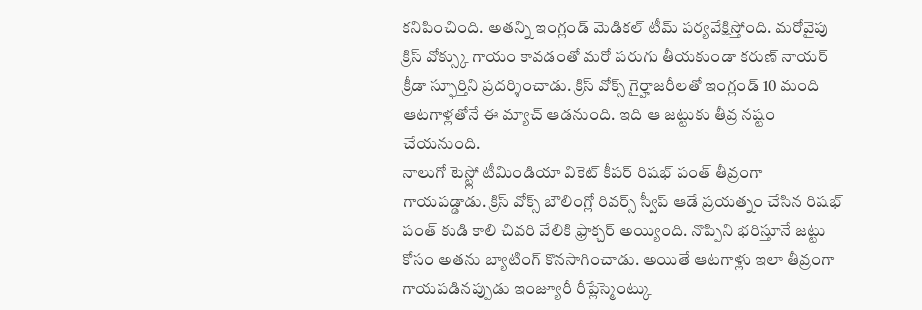కనిపించింది. అతన్ని ఇంగ్లండ్ మెడికల్ టీమ్ పర్యవేక్షిస్తోంది. మరోవైపు క్రిస్ వోక్స్కు గాయం కావడంతో మరో పరుగు తీయకుండా కరుణ్ నాయర్ క్రీడా స్ఫూర్తిని ప్రదర్శించాడు. క్రిస్ వోక్స్ గైర్హాజరీలతో ఇంగ్లండ్ 10 మంది ఆటగాళ్లతోనే ఈ మ్యాచ్ ఆడనుంది. ఇది ఆ జట్టుకు తీవ్ర నష్టం చేయనుంది.
నాలుగో టెస్ట్లో టీమిండియా వికెట్ కీపర్ రిషభ్ పంత్ తీవ్రంగా గాయపడ్డాడు. క్రిస్ వోక్స్ బౌలింగ్లో రివర్స్ స్వీప్ ఆడే ప్రయత్నం చేసిన రిషభ్ పంత్ కుడి కాలి చివరి వేలికి ఫ్రాక్చర్ అయ్యింది. నొప్పిని భరిస్తూనే జట్టు కోసం అతను బ్యాటింగ్ కొనసాగించాడు. అయితే ఆటగాళ్లు ఇలా తీవ్రంగా గాయపడినప్పుడు ఇంజ్యూరీ రీప్లేస్మెంట్కు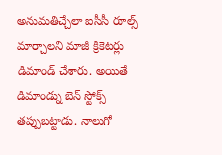అనుమతిచ్చేలా ఐసీసీ రూల్స్ మార్చాలని మాజీ క్రికెటర్లు డిమాండ్ చేశారు. అయితే డిమాండ్ను బెన్ స్టోక్స్ తప్పుబట్టాడు. నాలుగో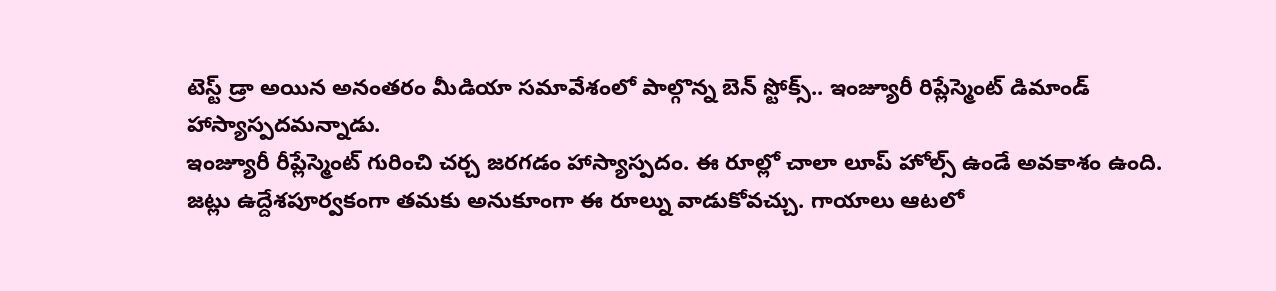టెస్ట్ డ్రా అయిన అనంతరం మీడియా సమావేశంలో పాల్గొన్న బెన్ స్టోక్స్.. ఇంజ్యూరీ రిప్లేస్మెంట్ డిమాండ్ హాస్యాస్పదమన్నాడు.
ఇంజ్యూరీ రీప్లేస్మెంట్ గురించి చర్చ జరగడం హాస్యాస్పదం. ఈ రూల్లో చాలా లూప్ హోల్స్ ఉండే అవకాశం ఉంది. జట్లు ఉద్దేశపూర్వకంగా తమకు అనుకూంగా ఈ రూల్ను వాడుకోవచ్చు. గాయాలు ఆటలో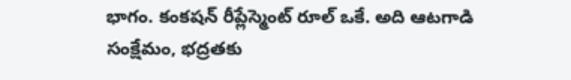భాగం. కంకషన్ రీప్లేస్మెంట్ రూల్ ఒకే. అది ఆటగాడి సంక్షేమం, భద్రతకు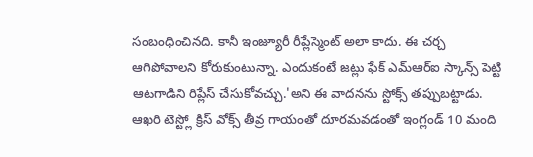సంబంధించినది. కానీ ఇంజ్యూరీ రీప్లేస్మెంట్ అలా కాదు. ఈ చర్చ ఆగిపోవాలని కోరుకుంటున్నా. ఎందుకంటే జట్లు ఫేక్ ఎమ్ఆర్ఐ స్కాన్స్ పెట్టి ఆటగాడిని రిప్లేస్ చేసుకోవచ్చు.'అని ఈ వాదనను స్టోక్స్ తప్పుబట్టాడు. ఆఖరి టెస్ట్లో క్రిస్ వోక్స్ తీవ్ర గాయంతో దూరమవడంతో ఇంగ్లండ్ 10 మంది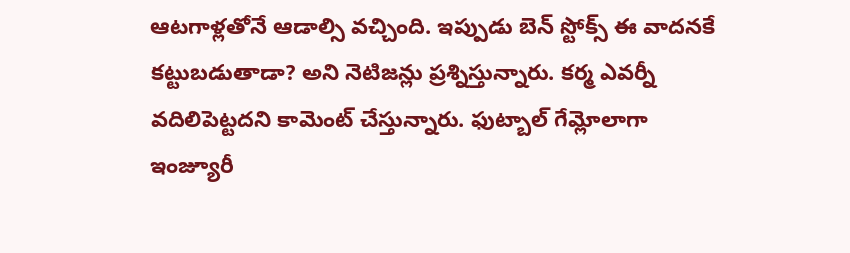ఆటగాళ్లతోనే ఆడాల్సి వచ్చింది. ఇప్పుడు బెన్ స్టోక్స్ ఈ వాదనకే కట్టుబడుతాడా? అని నెటిజన్లు ప్రశ్నిస్తున్నారు. కర్మ ఎవర్నీ వదిలిపెట్టదని కామెంట్ చేస్తున్నారు. ఫుట్బాల్ గేమ్లోలాగా ఇంజ్యూరీ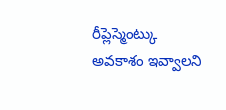రీప్లెస్మెంట్కు అవకాశం ఇవ్వాలని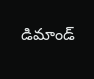డిమాండ్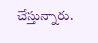చేస్తున్నారు.